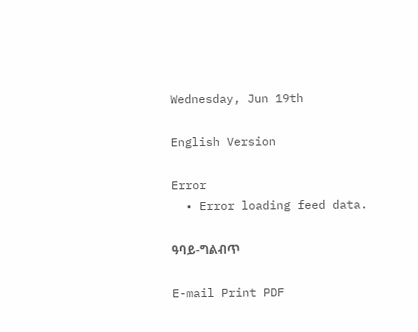Wednesday, Jun 19th

English Version

Error
  • Error loading feed data.

ዓባይ-ግልብጥ

E-mail Print PDF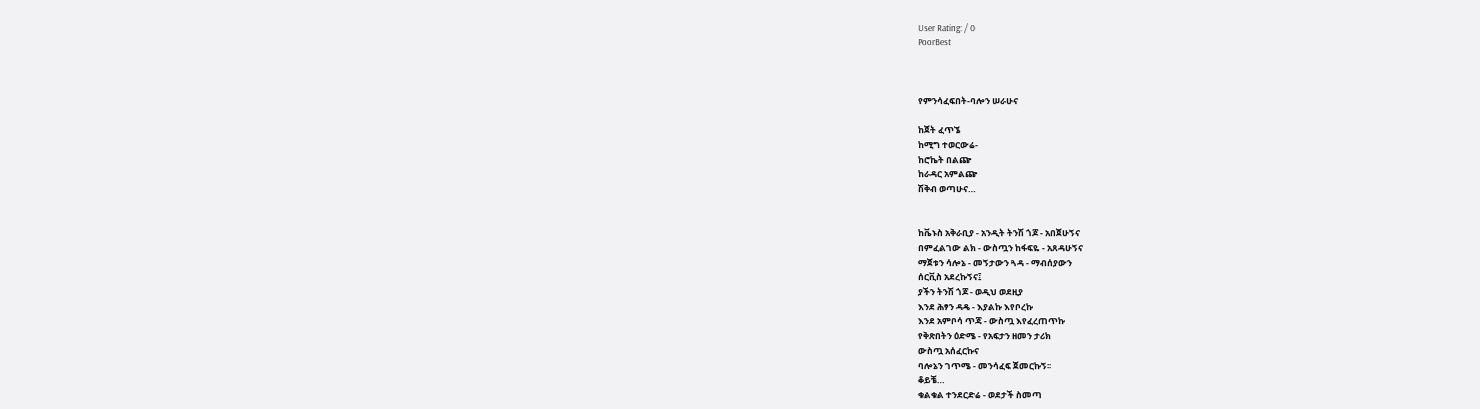User Rating: / 0
PoorBest



የምንሳፈፍበት-ባሎን ሠራሁና

ከጀት ፈጥኜ
ከሚግ ተወርውሬ-
ከሮኬት በልጬ
ከራዳር አምልጬ
ሽቅብ ወጣሁና…


ከቬኑስ አቅራቢያ - አንዲት ትንሽ ጎጆ - አበጀሁኝና
በምፈልገው ልክ - ውስጧን ከፋፍዬ - አጸዳሁኝና
ማጀቱን ሳሎኔ - መኝታውን ጓዳ - ማብሰያውን
ሰርቪስ አደረኩኝና፤
ያችን ትንሽ ጎጆ - ወዲህ ወደዚያ
እንደ ሕፃን ዳዴ - እያልኩ እየቦረኩ
እንደ አምቦሳ ጥጃ - ውስጧ እየፈረጠጥኩ
የቅጽበትን ዕድሜ - የአፍታን ዘመን ታሪክ
ውስጧ አሰፈርኩና
ባሎኔን ገጥሜ - መንሳፈፍ ጀመርኩኝ፡፡
ቆይቼ…
ቁልቁል ተንደርድሬ - ወደታች ስመጣ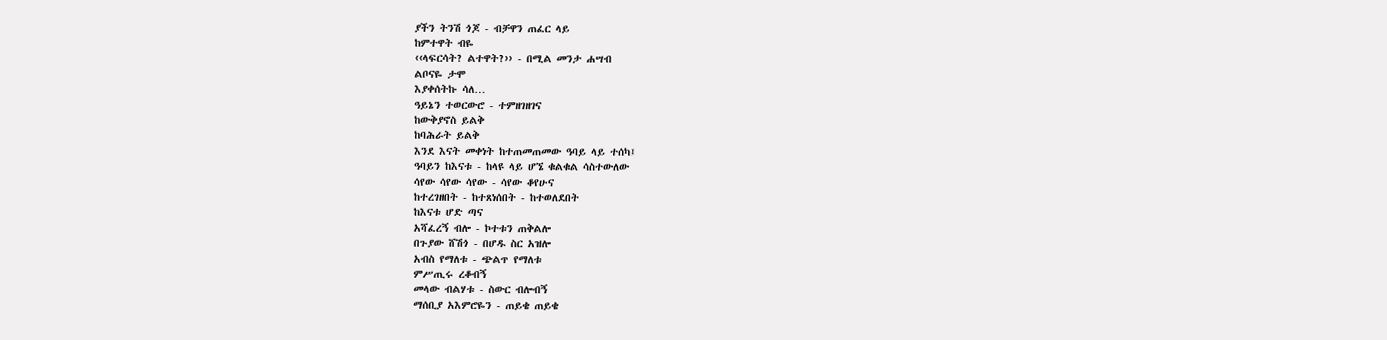ያችን ትንሽ ጎጆ - ብቻዋን ጠፈር ላይ
ከምተዋት ብዬ
‹‹ላፍርሳት? ልተዋት?›› - በሚል መንታ ሐሣብ
ልቦናዬ ታሞ
እያቀሰትኩ ሳለ…
ዓይኔን ተወርውሮ - ተምዘገዘገና
ከውቅያኖስ ይልቅ
ከባሕራት ይልቅ
እንደ እናት መቀነት ከተጠመጠመው ዓባይ ላይ ተሰካ፤
ዓባይን ከእናቱ - ከላዩ ላይ ሆኜ ቁልቁል ሳስተውለው
ሳየው ሳየው ሳየው - ሳየው ቆየሁና
ከተረገዘበት - ከተጸነሰበት - ከተወለደበት
ከእናቱ ሆድ ጣና
አሻፈረኝ ብሎ - ኮተቱን ጠቅልሎ
በጉያው ሸሽጎ - በሆዱ ስር አዝሎ
አብስ የማለቱ - ጭልጥ የማለቱ
ምሥጢሩ ረቆብኝ
መላው ብልሃቱ - ስውር ብሎብኝ
ማሰቢያ አእምሮዬን - ጠይቄ ጠይቄ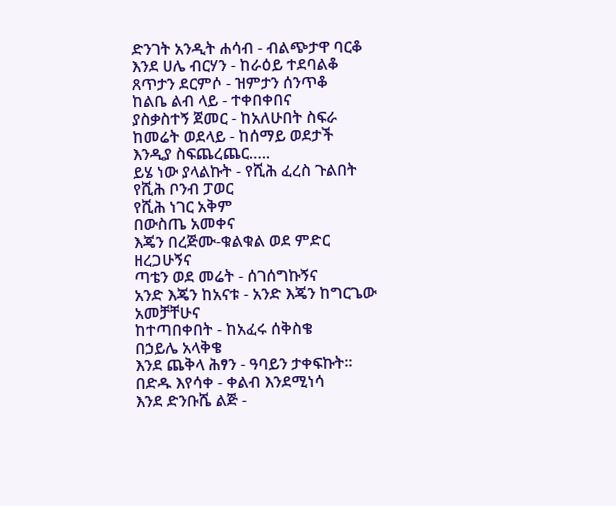ድንገት አንዲት ሐሳብ - ብልጭታዋ ባርቆ
እንደ ሀሌ ብርሃን - ከራዕይ ተደባልቆ
ጸጥታን ደርምሶ - ዝምታን ሰንጥቆ
ከልቤ ልብ ላይ - ተቀበቀበና
ያስቃስተኝ ጀመር - ከአለሁበት ስፍራ
ከመሬት ወደላይ - ከሰማይ ወደታች
እንዲያ ስፍጨረጨር…..
ይሄ ነው ያላልኩት - የሺሕ ፈረስ ጉልበት
የሺሕ ቦንብ ፓወር
የሺሕ ነገር አቅም
በውስጤ አመቀና
እጄን በረጅሙ-ቁልቁል ወደ ምድር
ዘረጋሁኝና
ጣቴን ወደ መሬት - ሰገሰግኩኝና
አንድ እጄን ከአናቱ - አንድ እጄን ከግርጌው
አመቻቸሁና
ከተጣበቀበት - ከአፈሩ ሰቅስቄ
በኃይሌ አላቅቄ
እንደ ጨቅላ ሕፃን - ዓባይን ታቀፍኩት፡፡
በድዱ እየሳቀ - ቀልብ እንደሚነሳ
እንደ ድንቡሼ ልጅ -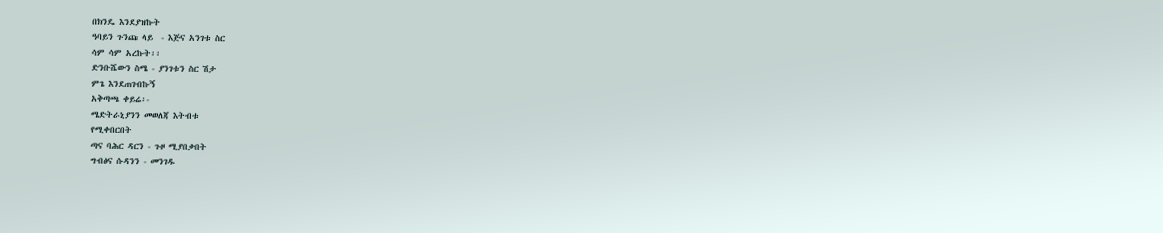በክንዴ እንደያዝኩት
ዓባይን ጉንጩ ላይ  - እጅና አንገቱ ስር
ሳም ሳም አረኩት፡፡
ድንቡሼውን ስሜ - ያንገቱን ስር ሽታ
ምጌ እንደጠገብኩኝ
አቅጣጫ ቀይሬ፡-
ሜድትራኒያንን መወለጃ እትብቱ
የሚቀበርበት
ጣና ባሕር ዳርን - ጉዞ ሚያበቃበት
ግብፅና ሱዳንን - መንገዱ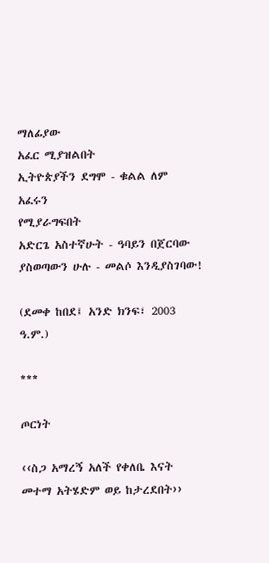ማለፊያው
አፈር ሚያዝልበት
ኢትዮጵያችን ደግሞ - ቁልል ለም አፈሩን
የሚያራግፍበት
አድርጌ አስተኛሁት - ዓባይን በጀርባው
ያስወጣውን ሁሉ - መልሶ እንዲያስገባው!

(ደመቀ ከበደ፤ አንድ ክንፍ፣ 2003 ዓ.ም.)

***

ጦርነት

‹‹ስጋ አማረኝ አለች የቀለቤ እናት
መተማ አትሄድም ወይ ከታረደበት››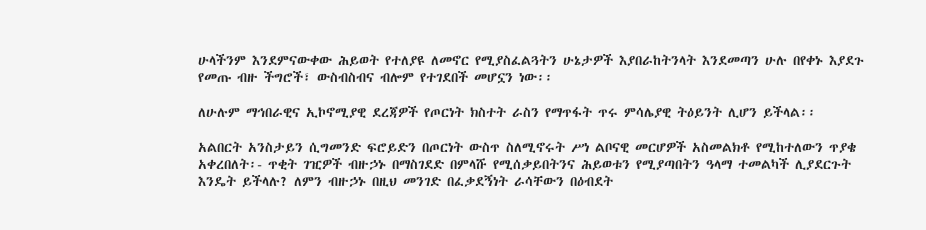ሁላችንም እንደምናውቀው ሕይወት የተለያዩ ለመኖር የሚያስፈልጓትን ሁኔታዎች እያበራከትንላት እንደመጣን ሁሉ በየቀኑ እያደጉ የመጡ ብዙ ችግሮች፣ ውስብስብና ብሎም የተገደበች መሆኗን ነው፡፡

ለሁሉም ማኅበራዊና ኢኮኖሚያዊ ደረጃዎች የጦርነት ክስተት ራስን የማጥፋት ጥሩ ምሳሌያዊ ትዕይንት ሊሆን ይችላል፡፡

አልበርት አንስታይን ሲግመንድ ፍሮይድን በጦርነት ውስጥ ስለሚኖሩት ሥነ ልቦናዊ መርሆዎች አስመልክቶ የሚከተለውን ጥያቄ አቀረበለት፡- ጥቂት ገዢዎች ብዙኃኑ በማስገደድ በምላሹ የሚሰቃይበትንና ሕይወቱን የሚያጣበትን ዓላማ ተመልካች ሊያደርጉት እንዴት ይችላሉ? ለምን ብዙኃኑ በዚህ መንገድ በፈቃደኝነት ራሳቸውን በዕብደት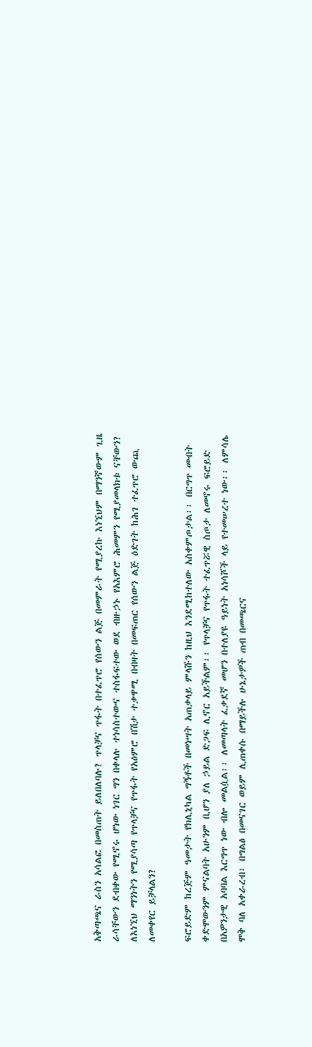አቅጣጫና ራስን አሳልፎ በመስጠት ይለበለባሉ? ጥላቻና ጥፋት በተፈጥሮ የሰውን ልጅ በመምራት የሚያረኩ እነኚህም በማንኛውም ጊዜ ራሳቸውን ደብቀው የሚኖሩ ሆነው ነገር ግን በቀላሉ ተነሳስተውና ተስፋፍተው ወደ ብዙኃኑ የአእምሮ ሕመምን የሚያመላክቱ ናቸውን?  ለእነኚህ ማንነትን የሚያሳጣ የጥላቻና የጥፋት የአዕምሮ በሽታ ተቃዋሚ በብዛት በመፍጠር የሰውን ልጅ ዕድገት ከሕገ ተፈጥሮ ውጪ ለመቀየር ይቻላልን?

ፍሮይድም ከረጅም ዓመታት የክሊኒካል ግኝቶች በመነሣት አጠቃላይ ምላሹን ከዚህ እንደሚከተለው አስቀምጦታል፡፡ በርግጥ መብት ቀድሞውንም ምናልባት አሁንም ቢሆን ያለ ኃይል ድጋፍ ሊኖር አይችልም፡፡ የጥላቻና የጥፋት ተፈጥሯዊ ስጦታ ለመኖሩ ፍሮይድ በአዎንታዊ አባባል እርግጥ ነው ብሎ መልሷል፡፡ ለመጣላት ፈቃደኛ መሆን በተለያዩ ዓይነት አነሳሾች ላይ የተመሠረተ ነው፡፡ ለምሳሌ ሞቅ ባለ አቀራረብ፣ በግልፅ በመናገር ወይም ሊጠቀሱ በማይችሉ ሁኔታዎች ጠብ በመጫርና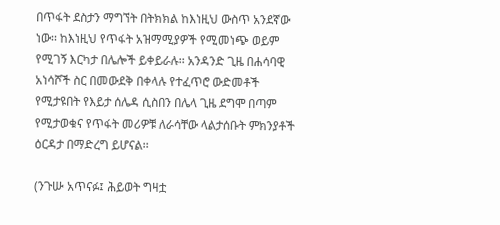በጥፋት ደስታን ማግኘት በትክክል ከእነዚህ ውስጥ አንደኛው ነው፡፡ ከእነዚህ የጥፋት አዝማሚያዎች የሚመነጭ ወይም የሚገኝ እርካታ በሌሎች ይቀይራሉ፡፡ አንዳንድ ጊዜ በሐሳባዊ አነሳሾች ስር በመውደቅ በቀላሉ የተፈጥሮ ውድመቶች የሚታዩበት የእይታ ሰሌዳ ሲስበን በሌላ ጊዜ ደግሞ በጣም የሚታወቁና የጥፋት መሪዎቹ ለራሳቸው ላልታሰቡት ምክንያቶች ዕርዳታ በማድረግ ይሆናል፡፡

(ንጉሡ አጥናፉ፤ ሕይወት ግዛቷ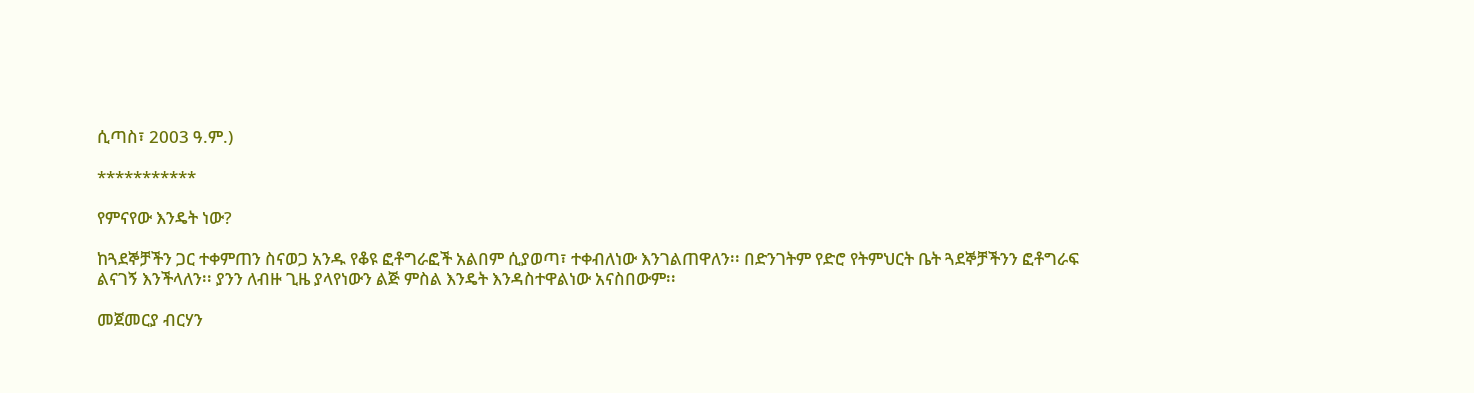ሲጣስ፣ 2003 ዓ.ም.)

***********

የምናየው እንዴት ነው?

ከጓደኞቻችን ጋር ተቀምጠን ስናወጋ አንዱ የቆዩ ፎቶግራፎች አልበም ሲያወጣ፣ ተቀብለነው እንገልጠዋለን፡፡ በድንገትም የድሮ የትምህርት ቤት ጓደኞቻችንን ፎቶግራፍ ልናገኝ እንችላለን፡፡ ያንን ለብዙ ጊዜ ያላየነውን ልጅ ምስል እንዴት እንዳስተዋልነው አናስበውም፡፡

መጀመርያ ብርሃን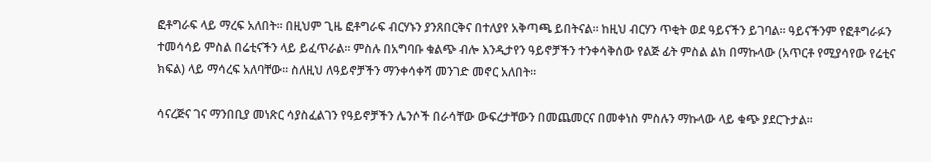ፎቶግራፍ ላይ ማረፍ አለበት፡፡ በዚህም ጊዜ ፎቶግራፍ ብርሃኑን ያንጸበርቅና በተለያየ አቅጣጫ ይበትናል፡፡ ከዚህ ብርሃን ጥቂት ወደ ዓይናችን ይገባል፡፡ ዓይናችንም የፎቶግራፉን ተመሳሳይ ምስል በሬቲናችን ላይ ይፈጥራል፡፡ ምስሉ በአግባቡ ቁልጭ ብሎ እንዲታየን ዓይኖቻችን ተንቀሳቅሰው የልጅ ፊት ምስል ልክ በማኩላው (አጥርቶ የሚያሳየው የሬቲና ክፍል) ላይ ማሳረፍ አለባቸው፡፡ ስለዚህ ለዓይኖቻችን ማንቀሳቀሻ መንገድ መኖር አለበት፡፡

ሳናረጅና ገና ማንበቢያ መነጽር ሳያስፈልገን የዓይኖቻችን ሌንሶች በራሳቸው ውፍረታቸውን በመጨመርና በመቀነስ ምስሉን ማኩላው ላይ ቁጭ ያደርጉታል፡፡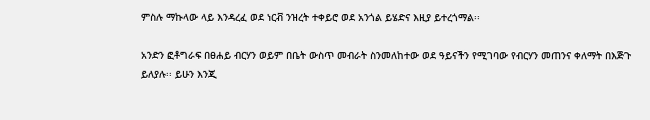ምስሉ ማኩላው ላይ እንዳረፈ ወደ ነርቭ ንዝረት ተቀይሮ ወደ አንጎል ይሄድና እዚያ ይተረጎማል፡፡

አንድን ፎቶግራፍ በፀሐይ ብርሃን ወይም በቤት ውስጥ መብራት ስንመለከተው ወደ ዓይናችን የሚገባው የብርሃን መጠንና ቀለማት በእጅጉ ይለያሉ፡፡ ይሁን እንጂ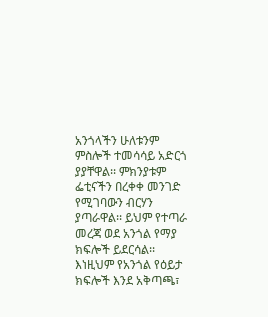አንጎላችን ሁለቱንም ምስሎች ተመሳሳይ አድርጎ ያያቸዋል፡፡ ምክንያቱም ፌቲናችን በረቀቀ መንገድ የሚገባውን ብርሃን ያጣራዋል፡፡ ይህም የተጣራ መረጃ ወደ አንጎል የማያ ክፍሎች ይደርሳል፡፡ እነዚህም የአንጎል የዕይታ ክፍሎች እንደ አቅጣጫ፣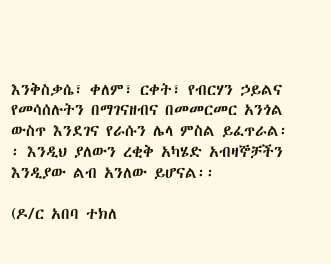እንቅስቃሴ፣ ቀለም፣ ርቀት፣ የብርሃን ኃይልና የመሳሰሉትን በማገናዘብና በመመርመር አንጎል ውስጥ እንደገና የራሱን ሌላ ምስል ይፈጥራል፡፡ እንዲህ ያለውን ረቂቅ አካሄድ አብዛኞቻችን እንዲያው ልብ አንለው ይሆናል፡፡

(ዶ/ር አበባ ተክለ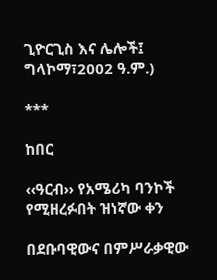ጊዮርጊስ እና ሌሎች፤ ግላኮማ፣2002 ዓ.ም.)

***

ከበር

‹‹ዓርብ›› የአሜሪካ ባንኮች የሚዘረፉበት ዝነኛው ቀን

በደቡባዊውና በምሥራቃዊው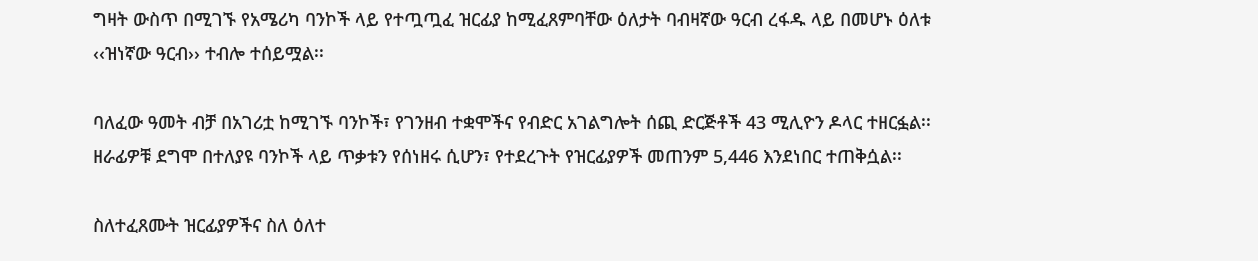ግዛት ውስጥ በሚገኙ የአሜሪካ ባንኮች ላይ የተጧጧፈ ዝርፊያ ከሚፈጸምባቸው ዕለታት ባብዛኛው ዓርብ ረፋዱ ላይ በመሆኑ ዕለቱ ‹‹ዝነኛው ዓርብ›› ተብሎ ተሰይሟል፡፡

ባለፈው ዓመት ብቻ በአገሪቷ ከሚገኙ ባንኮች፣ የገንዘብ ተቋሞችና የብድር አገልግሎት ሰጪ ድርጅቶች 43 ሚሊዮን ዶላር ተዘርፏል፡፡ ዘራፊዎቹ ደግሞ በተለያዩ ባንኮች ላይ ጥቃቱን የሰነዘሩ ሲሆን፣ የተደረጉት የዝርፊያዎች መጠንም 5,446 እንደነበር ተጠቅሷል፡፡

ስለተፈጸሙት ዝርፊያዎችና ስለ ዕለተ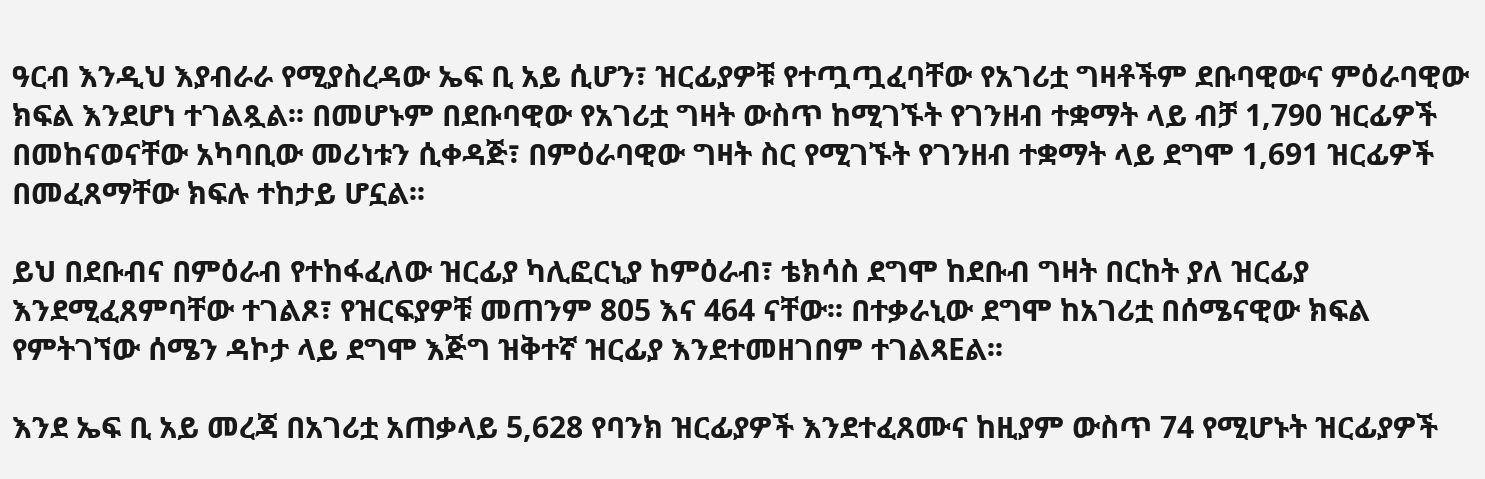ዓርብ እንዲህ እያብራራ የሚያስረዳው ኤፍ ቢ አይ ሲሆን፣ ዝርፊያዎቹ የተጧጧፈባቸው የአገሪቷ ግዛቶችም ደቡባዊውና ምዕራባዊው ክፍል እንደሆነ ተገልጿል፡፡ በመሆኑም በደቡባዊው የአገሪቷ ግዛት ውስጥ ከሚገኙት የገንዘብ ተቋማት ላይ ብቻ 1,790 ዝርፊዎች በመከናወናቸው አካባቢው መሪነቱን ሲቀዳጅ፣ በምዕራባዊው ግዛት ስር የሚገኙት የገንዘብ ተቋማት ላይ ደግሞ 1,691 ዝርፊዎች በመፈጸማቸው ክፍሉ ተከታይ ሆኗል፡፡

ይህ በደቡብና በምዕራብ የተከፋፈለው ዝርፊያ ካሊፎርኒያ ከምዕራብ፣ ቴክሳስ ደግሞ ከደቡብ ግዛት በርከት ያለ ዝርፊያ እንደሚፈጸምባቸው ተገልጾ፣ የዝርፍያዎቹ መጠንም 805 እና 464 ናቸው፡፡ በተቃራኒው ደግሞ ከአገሪቷ በሰሜናዊው ክፍል የምትገኘው ሰሜን ዳኮታ ላይ ደግሞ እጅግ ዝቅተኛ ዝርፊያ እንደተመዘገበም ተገልጻEል፡፡

እንደ ኤፍ ቢ አይ መረጃ በአገሪቷ አጠቃላይ 5,628 የባንክ ዝርፊያዎች እንደተፈጸሙና ከዚያም ውስጥ 74 የሚሆኑት ዝርፊያዎች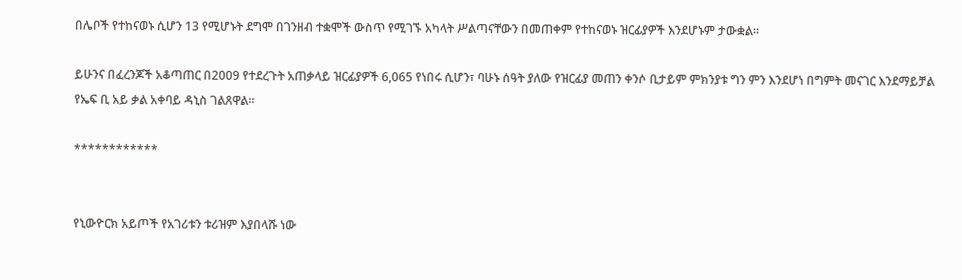በሌቦች የተከናወኑ ሲሆን 13 የሚሆኑት ደግሞ በገንዘብ ተቋሞች ውስጥ የሚገኙ አካላት ሥልጣናቸውን በመጠቀም የተከናወኑ ዝርፊያዎች እንደሆኑም ታውቋል፡፡

ይሁንና በፈረንጆች አቆጣጠር በ2009 የተደረጉት አጠቃላይ ዝርፊያዎች 6,065 የነበሩ ሲሆን፣ ባሁኑ ሰዓት ያለው የዝርፊያ መጠን ቀንሶ ቢታይም ምክንያቱ ግን ምን እንደሆነ በግምት መናገር እንደማይቻል የኤፍ ቢ አይ ቃል አቀባይ ዳኒስ ገልጸዋል፡፡

************


የኒውዮርክ አይጦች የአገሪቱን ቱሪዝም እያበላሹ ነው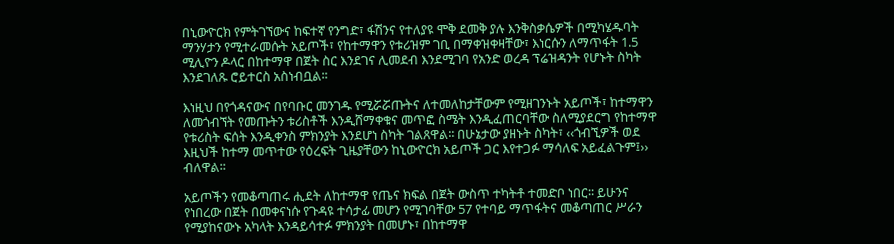በኒውዮርክ የምትገኘውና ከፍተኛ የንግድ፣ ፋሽንና የተለያዩ ሞቅ ደመቅ ያሉ እንቅስቃሴዎች በሚካሄዱባት ማንሃታን የሚተራመሱት አይጦች፣ የከተማዋን የቱሪዝም ገቢ በማቀዝቀዛቸው፣ እነርሱን ለማጥፋት 1.5 ሚሊዮን ዶላር በከተማዋ በጀት ስር እንደገና ሊመደብ እንደሚገባ የአንድ ወረዳ ፕሬዝዳንት የሆኑት ስካት እንደገለጹ ሮይተርስ አስነብቧል፡፡

እነዚህ በየጎዳናውና በየባቡር መንገዱ የሚሯሯጡትና ለተመለከታቸውም የሚዘገንኑት አይጦች፣ ከተማዋን ለመጎብኘት የመጡትን ቱሪስቶች እንዲሸማቀቁና መጥፎ ስሜት እንዲፈጠርባቸው ስለሚያደርግ የከተማዋ የቱሪስት ፍሰት እንዲቀንስ ምክንያት እንደሆነ ስካት ገልጸዋል፡፡ በሁኔታው ያዘኑት ስካት፣ ‹‹ጎብኚዎች ወደ እዚህች ከተማ መጥተው የዕረፍት ጊዜያቸውን ከኒውዮርክ አይጦች ጋር እየተጋፉ ማሳለፍ አይፈልጉም፤›› ብለዋል፡፡

አይጦችን የመቆጣጠሩ ሒደት ለከተማዋ የጤና ክፍል በጀት ውስጥ ተካትቶ ተመድቦ ነበር፡፡ ይሁንና የነበረው በጀት በመቀናነሱ የጉዳዩ ተሳታፊ መሆን የሚገባቸው 57 የተባይ ማጥፋትና መቆጣጠር ሥራን የሚያከናውኑ አካላት እንዳይሳተፉ ምክንያት በመሆኑ፣ በከተማዋ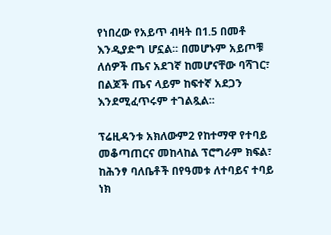የነበረው የአይጥ ብዛት በ1.5 በመቶ እንዲያድግ ሆኗል፡፡ በመሆኑም አይጦቹ ለሰዎች ጤና አደገኛ ከመሆናቸው ባሻገር፣ በልጆች ጤና ላይም ከፍተኛ አደጋን እንደሚፈጥሩም ተገልጿል፡፡

ፕሬዚዳንቱ አክለውም2 የከተማዋ የተባይ መቆጣጠርና መከላከል ፕሮግራም ክፍል፣ ከሕንፃ ባለቤቶች በየዓመቱ ለተባይና ተባይ ነክ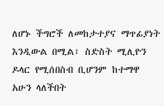ለሆኑ ችግሮች ለመከታተያና ማጥፊያነት እንዲውል በሚል፣ ስድስት ሚሊዮን ዶላር የሚሰበስብ ቢሆንም ከተማዋ አሁን ላለችበት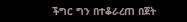ችግር ግን በተቆራረጠ በጀት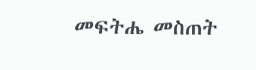መፍትሔ መስጠት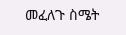መፈለጉ ስሜት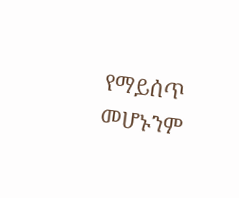የማይሰጥ መሆኑንም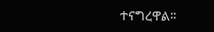ተናግረዋል፡፡